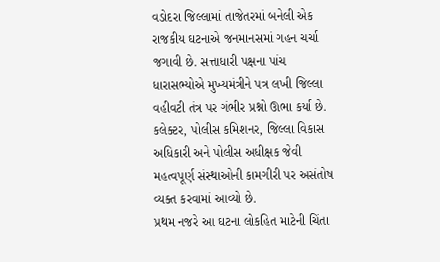વડોદરા જિલ્લામાં તાજેતરમાં બનેલી એક રાજકીય ઘટનાએ જનમાનસમાં ગહન ચર્ચા જગાવી છે. સત્તાધારી પક્ષના પાંચ ધારાસભ્યોએ મુખ્યમંત્રીને પત્ર લખી જિલ્લા વહીવટી તંત્ર પર ગંભીર પ્રશ્નો ઊભા કર્યા છે. કલેક્ટર, પોલીસ કમિશનર, જિલ્લા વિકાસ અધિકારી અને પોલીસ અધીક્ષક જેવી મહત્વપૂર્ણ સંસ્થાઓની કામગીરી પર અસંતોષ વ્યક્ત કરવામાં આવ્યો છે.
પ્રથમ નજરે આ ઘટના લોકહિત માટેની ચિંતા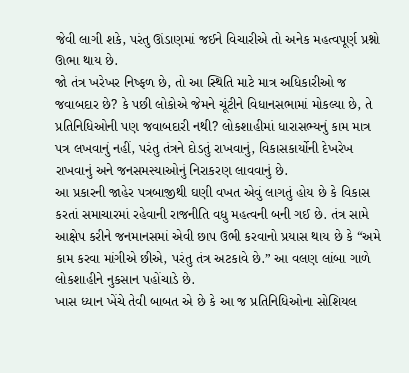જેવી લાગી શકે, પરંતુ ઊંડાણમાં જઈને વિચારીએ તો અનેક મહત્વપૂર્ણ પ્રશ્નો ઊભા થાય છે.
જો તંત્ર ખરેખર નિષ્ફળ છે, તો આ સ્થિતિ માટે માત્ર અધિકારીઓ જ જવાબદાર છે? કે પછી લોકોએ જેમને ચૂંટીને વિધાનસભામાં મોકલ્યા છે, તે પ્રતિનિધિઓની પણ જવાબદારી નથી? લોકશાહીમાં ધારાસભ્યનું કામ માત્ર પત્ર લખવાનું નહીં, પરંતુ તંત્રને દોડતું રાખવાનું, વિકાસકાર્યોની દેખરેખ રાખવાનું અને જનસમસ્યાઓનું નિરાકરણ લાવવાનું છે.
આ પ્રકારની જાહેર પત્રબાજીથી ઘણી વખત એવું લાગતું હોય છે કે વિકાસ કરતાં સમાચારમાં રહેવાની રાજનીતિ વધુ મહત્વની બની ગઈ છે. તંત્ર સામે આક્ષેપ કરીને જનમાનસમાં એવી છાપ ઉભી કરવાનો પ્રયાસ થાય છે કે “અમે કામ કરવા માંગીએ છીએ, પરંતુ તંત્ર અટકાવે છે.” આ વલણ લાંબા ગાળે લોકશાહીને નુકસાન પહોંચાડે છે.
ખાસ ધ્યાન ખેંચે તેવી બાબત એ છે કે આ જ પ્રતિનિધિઓના સોશિયલ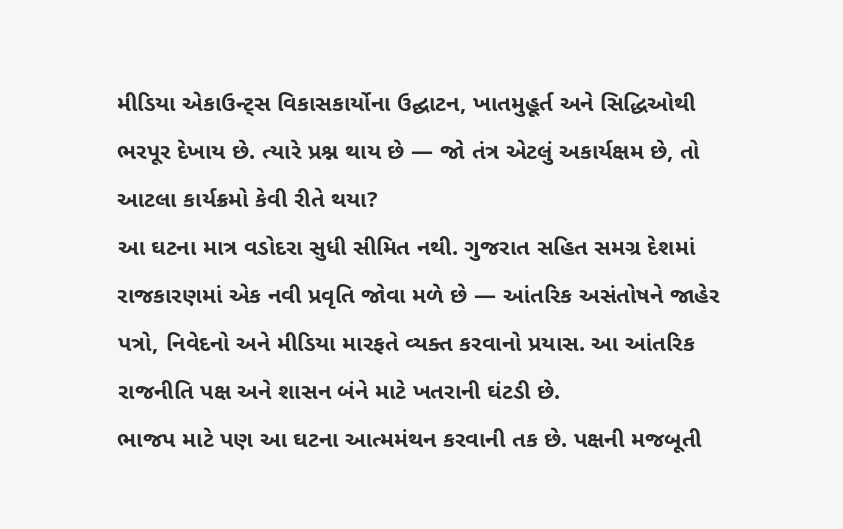મીડિયા એકાઉન્ટ્સ વિકાસકાર્યોના ઉદ્ઘાટન, ખાતમુહૂર્ત અને સિદ્ધિઓથી ભરપૂર દેખાય છે. ત્યારે પ્રશ્ન થાય છે — જો તંત્ર એટલું અકાર્યક્ષમ છે, તો આટલા કાર્યક્રમો કેવી રીતે થયા?
આ ઘટના માત્ર વડોદરા સુધી સીમિત નથી. ગુજરાત સહિત સમગ્ર દેશમાં રાજકારણમાં એક નવી પ્રવૃતિ જોવા મળે છે — આંતરિક અસંતોષને જાહેર પત્રો, નિવેદનો અને મીડિયા મારફતે વ્યક્ત કરવાનો પ્રયાસ. આ આંતરિક રાજનીતિ પક્ષ અને શાસન બંને માટે ખતરાની ઘંટડી છે.
ભાજપ માટે પણ આ ઘટના આત્મમંથન કરવાની તક છે. પક્ષની મજબૂતી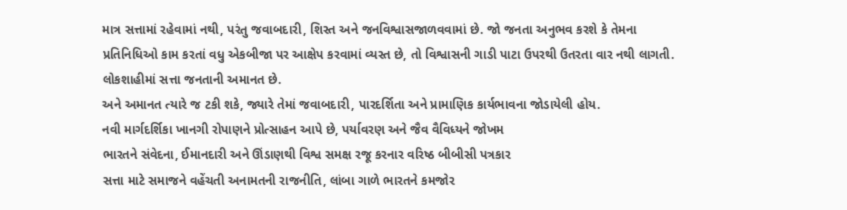માત્ર સત્તામાં રહેવામાં નથી, પરંતુ જવાબદારી, શિસ્ત અને જનવિશ્વાસજાળવવામાં છે. જો જનતા અનુભવ કરશે કે તેમના પ્રતિનિધિઓ કામ કરતાં વધુ એકબીજા પર આક્ષેપ કરવામાં વ્યસ્ત છે, તો વિશ્વાસની ગાડી પાટા ઉપરથી ઉતરતા વાર નથી લાગતી.
લોકશાહીમાં સત્તા જનતાની અમાનત છે.
અને અમાનત ત્યારે જ ટકી શકે, જ્યારે તેમાં જવાબદારી, પારદર્શિતા અને પ્રામાણિક કાર્યભાવના જોડાયેલી હોય.
નવી માર્ગદર્શિકા ખાનગી રોપાણને પ્રોત્સાહન આપે છે, પર્યાવરણ અને જૈવ વૈવિધ્યને જોખમ
ભારતને સંવેદના, ઈમાનદારી અને ઊંડાણથી વિશ્વ સમક્ષ રજૂ કરનાર વરિષ્ઠ બીબીસી પત્રકાર
સત્તા માટે સમાજને વહેંચતી અનામતની રાજનીતિ, લાંબા ગાળે ભારતને કમજોર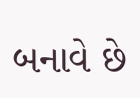બનાવે છે